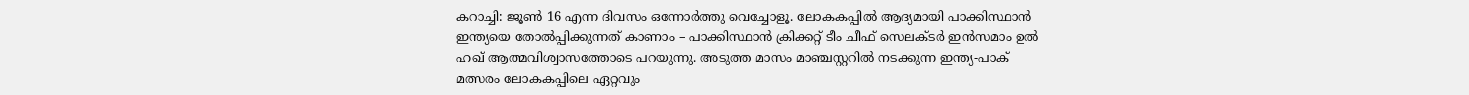കറാച്ചി: ജൂണ്‍ 16 എന്ന ദിവസം ഒന്നോര്‍ത്തു വെച്ചോളൂ. ലോകകപ്പില്‍ ആദ്യമായി പാക്കിസ്ഥാന്‍ ഇന്ത്യയെ തോല്‍പ്പിക്കുന്നത് കാണാം – പാക്കിസ്ഥാന്‍ ക്രിക്കറ്റ് ടീം ചീഫ് സെലക്ടര്‍ ഇന്‍സമാം ഉല്‍ ഹഖ് ആത്മവിശ്വാസത്തോടെ പറയുന്നു. അടുത്ത മാസം മാഞ്ചസ്റ്ററില്‍ നടക്കുന്ന ഇന്ത്യ-പാക് മത്സരം ലോകകപ്പിലെ ഏറ്റവും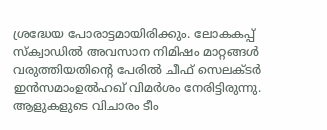ശ്രദ്ധേയ പോരാട്ടമായിരിക്കും. ലോകകപ്പ് സ്‌ക്വാഡില്‍ അവസാന നിമിഷം മാറ്റങ്ങള്‍ വരുത്തിയതിന്റെ പേരില്‍ ചീഫ് സെലക്ടര്‍ ഇന്‍സമാംഉല്‍ഹഖ് വിമര്‍ശം നേരിട്ടിരുന്നു. ആളുകളുടെ വിചാരം ടീം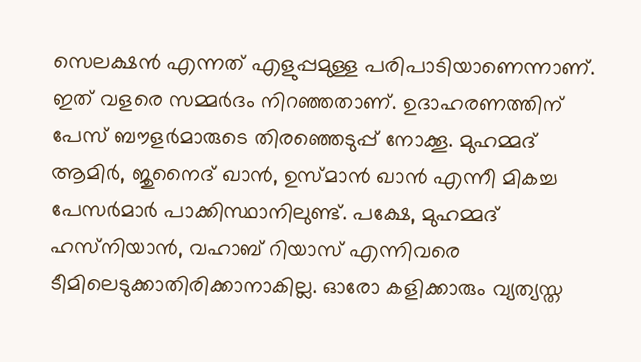സെലക്ഷന്‍ എന്നത് എളുപ്പമുള്ള പരിപാടിയാണെന്നാണ്. ഇത് വളരെ സമ്മര്‍ദം നിറഞ്ഞതാണ്. ഉദാഹരണത്തിന് പേസ് ബൗളര്‍മാരുടെ തിരഞ്ഞെടുപ്പ് നോക്കൂ. മുഹമ്മദ് ആമിര്‍, ജുനൈദ് ഖാന്‍, ഉസ്മാന്‍ ഖാന്‍ എന്നീ മികച്ച പേസര്‍മാര്‍ പാക്കിസ്ഥാനിലുണ്ട്. പക്ഷേ, മുഹമ്മദ് ഹസ്‌നിയാന്‍, വഹാബ് റിയാസ് എന്നിവരെ ടീമിലെടുക്കാതിരിക്കാനാകില്ല. ഓരോ കളിക്കാരും വ്യത്യസ്ത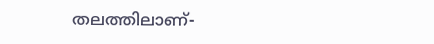തലത്തിലാണ്-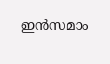ഇന്‍സമാം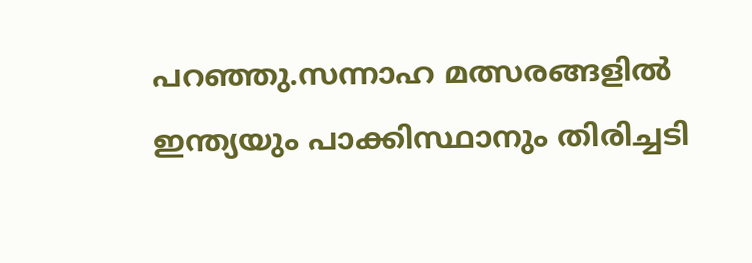പറഞ്ഞു.സന്നാഹ മത്സരങ്ങളില്‍ ഇന്ത്യയും പാക്കിസ്ഥാനും തിരിച്ചടി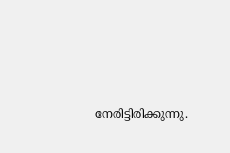നേരിട്ടിരിക്കുന്നു.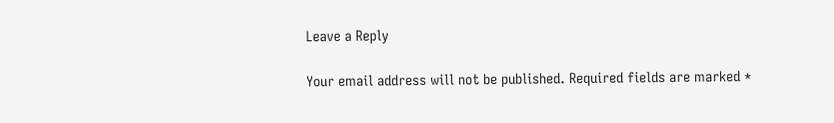Leave a Reply

Your email address will not be published. Required fields are marked *